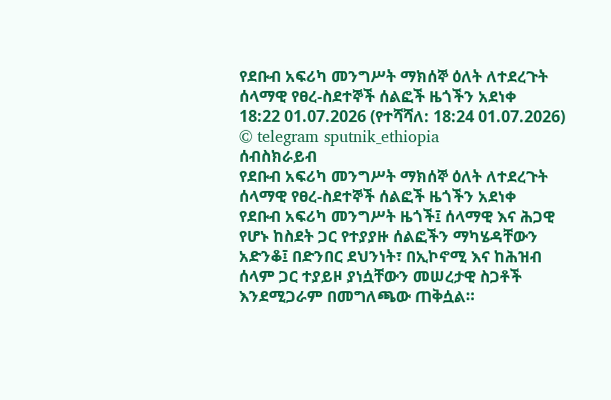የደቡብ አፍሪካ መንግሥት ማክሰኞ ዕለት ለተደረጉት ሰላማዊ የፀረ-ስደተኞች ሰልፎች ዜጎችን አደነቀ
18:22 01.07.2026 (የተሻሻለ: 18:24 01.07.2026)
© telegram sputnik_ethiopia
ሰብስክራይብ
የደቡብ አፍሪካ መንግሥት ማክሰኞ ዕለት ለተደረጉት ሰላማዊ የፀረ-ስደተኞች ሰልፎች ዜጎችን አደነቀ
የደቡብ አፍሪካ መንግሥት ዜጎች፤ ሰላማዊ እና ሕጋዊ የሆኑ ከስደት ጋር የተያያዙ ሰልፎችን ማካሄዳቸውን አድንቆ፤ በድንበር ደህንነት፣ በኢኮኖሚ እና ከሕዝብ ሰላም ጋር ተያይዞ ያነሷቸውን መሠረታዊ ስጋቶች እንደሚጋራም በመግለጫው ጠቅሷል።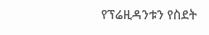የፕሬዚዳንቱን የስደት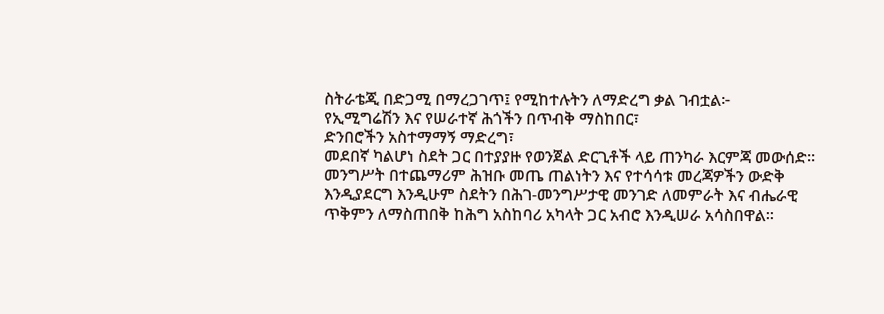ስትራቴጂ በድጋሚ በማረጋገጥ፤ የሚከተሉትን ለማድረግ ቃል ገብቷል፦
የኢሚግሬሽን እና የሠራተኛ ሕጎችን በጥብቅ ማስከበር፣
ድንበሮችን አስተማማኝ ማድረግ፣
መደበኛ ካልሆነ ስደት ጋር በተያያዙ የወንጀል ድርጊቶች ላይ ጠንካራ እርምጃ መውሰድ።
መንግሥት በተጨማሪም ሕዝቡ መጤ ጠልነትን እና የተሳሳቱ መረጃዎችን ውድቅ እንዲያደርግ እንዲሁም ስደትን በሕገ-መንግሥታዊ መንገድ ለመምራት እና ብሔራዊ ጥቅምን ለማስጠበቅ ከሕግ አስከባሪ አካላት ጋር አብሮ እንዲሠራ አሳስበዋል።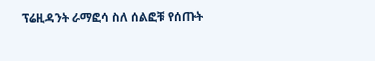ፕሬዚዳንት ራማፎሳ ስለ ሰልፎቹ የሰጡት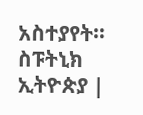አስተያየት።
ስፑትኒክ ኢትዮጵያ |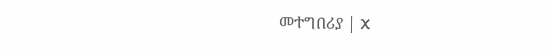መተግበሪያ | X